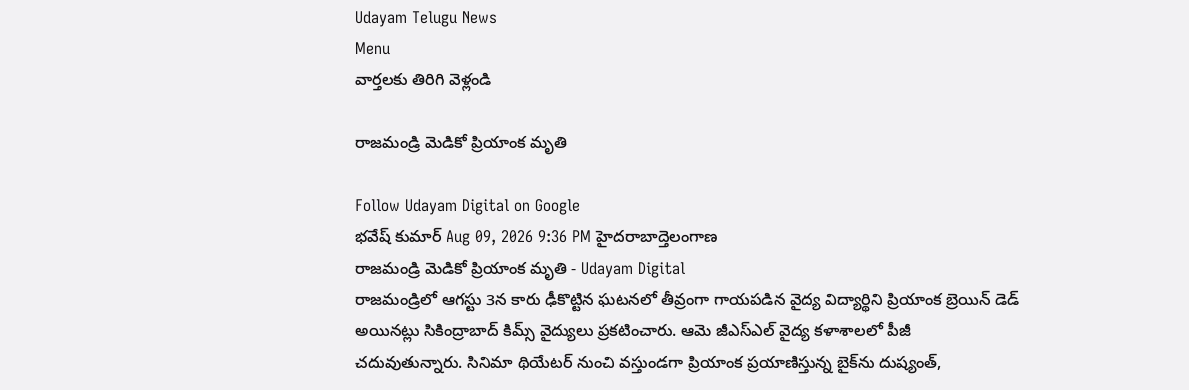Udayam Telugu News
Menu
వార్తలకు తిరిగి వెళ్లండి

రాజమండ్రి మెడికో ప్రియాంక మృతి

Follow Udayam Digital on Google
భవేష్ కుమార్ Aug 09, 2026 9:36 PM హైదరాబాద్తెలంగాణ
రాజమండ్రి మెడికో ప్రియాంక మృతి - Udayam Digital
రాజమండ్రిలో ఆగస్టు 3న కారు ఢీకొట్టిన ఘటనలో తీవ్రంగా గాయపడిన వైద్య విద్యార్థిని ప్రియాంక బ్రెయిన్‌ డెడ్‌ అయినట్లు సికింద్రాబాద్‌ కిమ్స్‌ వైద్యులు ప్రకటించారు. ఆమె జీఎస్‌ఎల్‌ వైద్య కళాశాలలో పీజీ చదువుతున్నారు. సినిమా థియేటర్‌ నుంచి వస్తుండగా ప్రియాంక ప్రయాణిస్తున్న బైక్‌ను దుష్యంత్‌,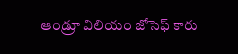ఆండ్రూ విలియం జోసెఫ్‌ కారు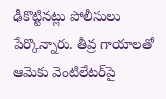ఢీకొట్టినట్లు పోలీసులు పేర్కొన్నారు. తీవ్ర గాయాలతో ఆమెకు వెంటిలేటర్‌పై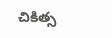చికిత్స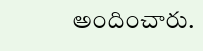అందించారు.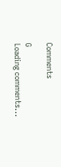Comments

G
Loading comments...